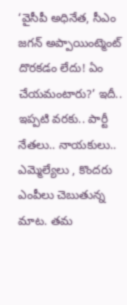‘వైసీపీ అధినేత, సీఎం జగన్ అప్పాయింట్మెంట్ దొరకడం లేదు! ఏం చేయమంటారు?’ ఇదీ.. ఇప్పటి వరకు.. పార్టీ నేతలు.. నాయకులు.. ఎమ్మెల్యేలు , కొందరు ఎంపీలు చెబుతున్న మాట. తమ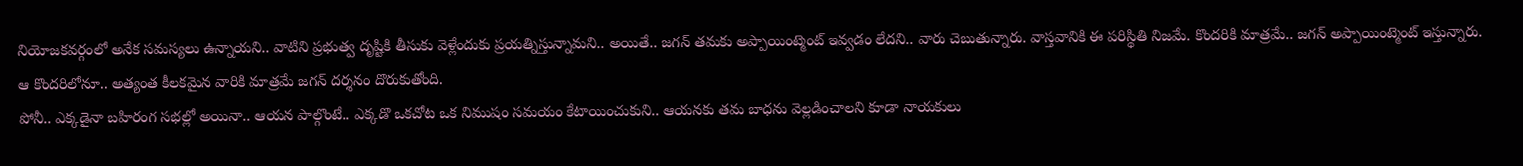నియోజకవర్గంలో అనేక సమస్యలు ఉన్నాయని.. వాటిని ప్రభుత్వ దృష్టికి తీసుకు వెళ్లేందుకు ప్రయత్నిస్తున్నామని.. అయితే.. జగన్ తమకు అప్పాయింట్మెంట్ ఇవ్వడం లేదని.. వారు చెబుతున్నారు. వాస్తవానికి ఈ పరిస్థితి నిజమే. కొందరికి మాత్రమే.. జగన్ అప్పాయింట్మెంట్ ఇస్తున్నారు. ఆ కొందరిలోనూ.. అత్యంత కీలకమైన వారికి మాత్రమే జగన్ దర్శనం దొరుకుతోంది.
పోనీ.. ఎక్కడైనా బహిరంగ సభల్లో అయినా.. ఆయన పాల్గొంటే.. ఎక్కడొ ఒకచోట ఒక నిముషం సమయం కేటాయించుకుని.. ఆయనకు తమ బాధను వెల్లడించాలని కూడా నాయకులు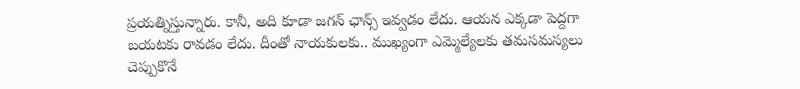ప్రయత్నిస్తున్నారు. కానీ, అది కూడా జగన్ ఛాన్స్ ఇవ్వడం లేదు. ఆయన ఎక్కడా పెద్దగా బయటకు రావడం లేదు. దీంతో నాయకులకు.. ముఖ్యంగా ఎమ్మెల్యేలకు తమసమస్యలు చెప్పుకొనే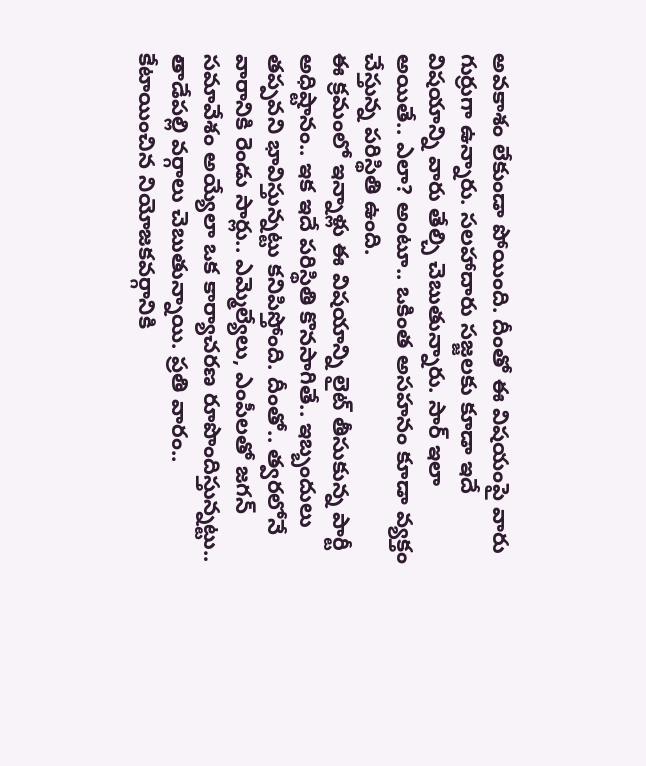అవకాశం లేకుండా పోయింది. దీంతో ఈ విషయంపై వారు గుర్రుగా ఉన్నారు. సలహాదారు సజ్జలకు కూడా ఇదే విషయాన్ని వారు తేల్చి చెబుతున్నారు. సార్ ఇలా అయితే.. ఎలా? అంటూ.. ఒకింత అసహనం కూడా వ్యక్తం చేస్తున్న పరిస్థితి ఉంది.
ఈ క్రమంలో ఇన్నాళ్లు ఈ విషయాన్ని లైట్ తీసుకున్న పార్టీ అధిష్టానం.. ఇక ఇదే పరిస్థితి కొనసాగితే.. ఇబ్బందులు తప్పవని భావిస్తున్నట్టు కనిపిస్తోంది. దీంతో.. త్వరలోనే వారానికి రెండు సార్లు.. ఎమ్మెల్యేలు, ఎంపీలతో జగన్ సమావేశం అయ్యేలా ఒక కార్యాచరణ రూపొందిస్తున్నట్టు.. తాడేపల్లి వర్గాలు చెబుతున్నాయి. ప్రతి వారం.. కేటాయించిన నియోజకవర్గానికి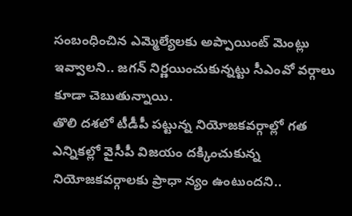సంబంధించిన ఎమ్మెల్యేలకు అప్పాయింట్ మెంట్లు ఇవ్వాలని.. జగన్ నిర్ణయించుకున్నట్టు సీఎంవో వర్గాలు కూడా చెబుతున్నాయి.
తొలి దశలో టీడీపీ పట్టున్న నియోజకవర్గాల్లో గత ఎన్నికల్లో వైసీపీ విజయం దక్కించుకున్న నియోజకవర్గాలకు ప్రాధా న్యం ఉంటుందని..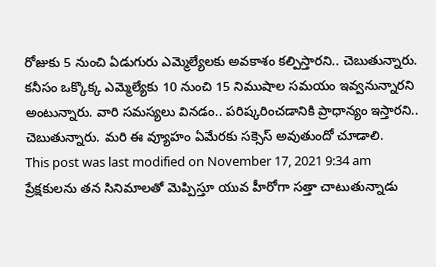రోజుకు 5 నుంచి ఏడుగురు ఎమ్మెల్యేలకు అవకాశం కల్పిస్తారని.. చెబుతున్నారు. కనీసం ఒక్కొక్క ఎమ్మెల్యేకు 10 నుంచి 15 నిముషాల సమయం ఇవ్వనున్నారని అంటున్నారు. వారి సమస్యలు వినడం.. పరిష్కరించడానికి ప్రాధాన్యం ఇస్తారని.. చెబుతున్నారు. మరి ఈ వ్యూహం ఏమేరకు సక్సెస్ అవుతుందో చూడాలి.
This post was last modified on November 17, 2021 9:34 am
ప్రేక్షకులను తన సినిమాలతో మెప్పిస్తూ యువ హీరోగా సత్తా చాటుతున్నాడు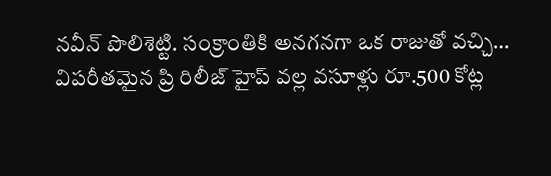నవీన్ పొలిశెట్టి. సంక్రాంతికి అనగనగా ఒక రాజుతో వచ్చి…
విపరీతమైన ప్రి రిలీజ్ హైప్ వల్ల వసూళ్లు రూ.500 కోట్ల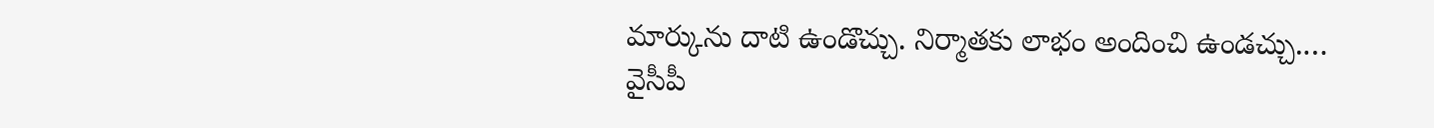మార్కును దాటి ఉండొచ్చు. నిర్మాతకు లాభం అందించి ఉండచ్చు.…
వైసీపీ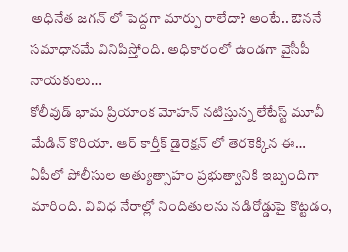అధినేత జగన్ లో పెద్దగా మార్పు రాలేదా? అంటే.. ఔననే సమాధానమే వినిపిస్తోంది. అధికారంలో ఉండగా వైసీపీ నాయకులు…
కోలీవుడ్ భామ ప్రియాంక మోహన్ నటిస్తున్న లేటేస్ట్ మూవీ మేడిన్ కొరియా. ఆర్ కార్తీక్ డైరెక్షన్ లో తెరకెక్కిన ఈ…
ఏపీలో పోలీసుల అత్యుత్సాహం ప్రభుత్వానికి ఇబ్బందిగా మారింది. వివిధ నేరాల్లో నిందితులను నడిరోడ్డుపై కొట్టడం,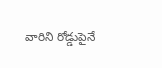వారిని రోడ్డుపైనే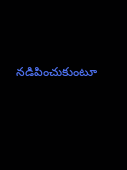నడిపించుకుంటూ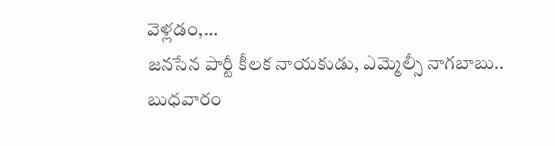వెళ్లడం,…
జనసేన పార్టీ కీలక నాయకుడు, ఎమ్మెల్సీ నాగబాబు.. బుధవారం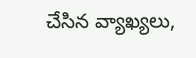చేసిన వ్యాఖ్యలు,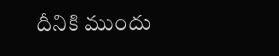దీనికి ముందు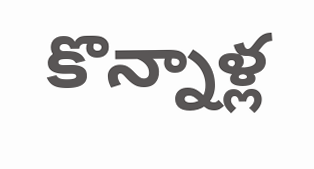కొన్నాళ్ల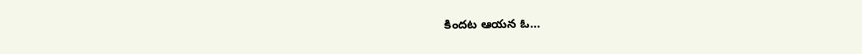కిందట ఆయన ఓ…